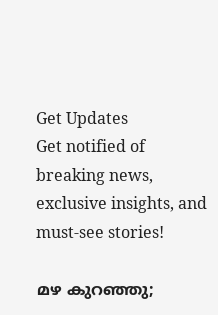Get Updates
Get notified of breaking news, exclusive insights, and must-see stories!

മഴ കുറഞ്ഞു;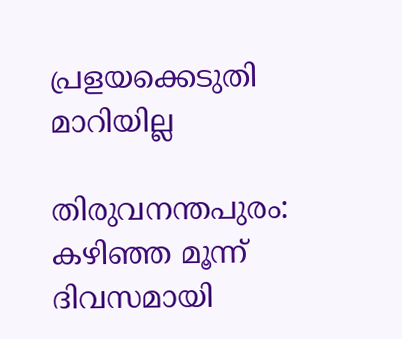പ്രളയക്കെടുതി മാറിയില്ല

തിരുവനന്തപുരം: കഴിഞ്ഞ മൂന്ന് ദിവസമായി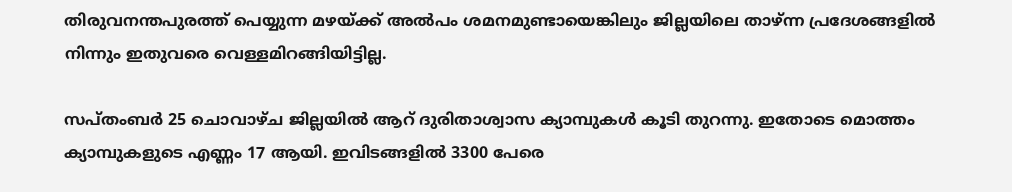തിരുവനന്തപുരത്ത് പെയ്യുന്ന മഴയ്ക്ക് അല്‍പം ശമനമുണ്ടായെങ്കിലും ജില്ലയിലെ താഴ്ന്ന പ്രദേശങ്ങളില്‍ നിന്നും ഇതുവരെ വെള്ളമിറങ്ങിയിട്ടില്ല.

സപ്തംബര്‍ 25 ചൊവാഴ്ച ജില്ലയില്‍ ആറ് ദുരിതാശ്വാസ ക്യാമ്പുകള്‍ കൂടി തുറന്നു. ഇതോടെ മൊത്തം ക്യാമ്പുകളുടെ എണ്ണം 17 ആയി. ഇവിടങ്ങളില്‍ 3300 പേരെ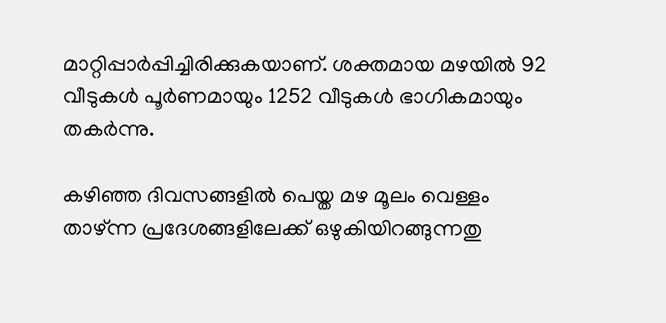മാറ്റിപ്പാര്‍പ്പിച്ചിരിക്കുകയാണ്. ശക്തമായ മഴയില്‍ 92 വീടുകള്‍ പൂര്‍ണമായും 1252 വീടുകള്‍ ഭാഗികമായും തകര്‍ന്നു.

കഴിഞ്ഞ ദിവസങ്ങളില്‍ പെയ്ത മഴ മൂലം വെള്ളം താഴ്ന്ന പ്രദേശങ്ങളിലേക്ക് ഒഴുകിയിറങ്ങുന്നതു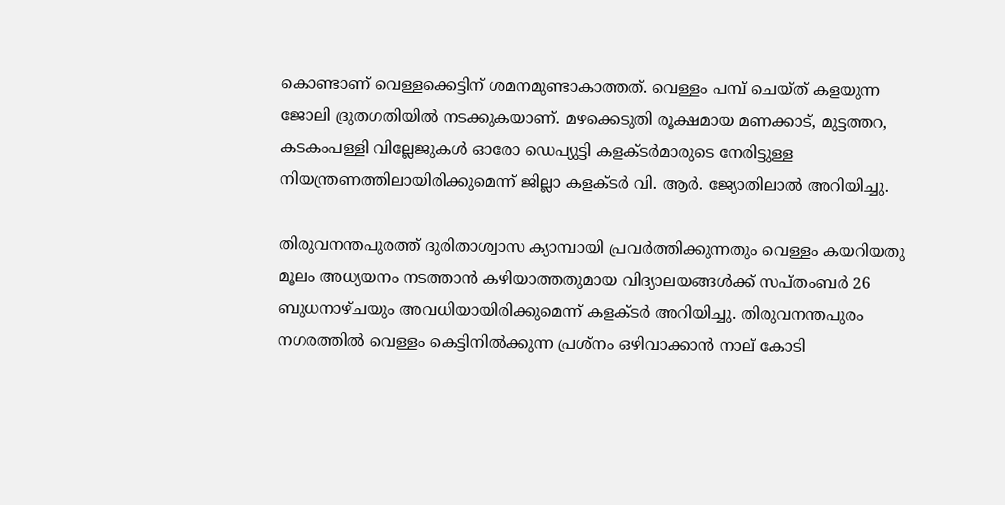കൊണ്ടാണ് വെള്ളക്കെട്ടിന് ശമനമുണ്ടാകാത്തത്. വെള്ളം പമ്പ് ചെയ്ത് കളയുന്ന ജോലി ദ്രുതഗതിയില്‍ നടക്കുകയാണ്. മഴക്കെടുതി രൂക്ഷമായ മണക്കാട്, മുട്ടത്തറ, കടകംപള്ളി വില്ലേജുകള്‍ ഓരോ ഡെപ്യുട്ടി കളക്ടര്‍മാരുടെ നേരിട്ടുള്ള നിയന്ത്രണത്തിലായിരിക്കുമെന്ന് ജില്ലാ കളക്ടര്‍ വി. ആര്‍. ജ്യോതിലാല്‍ അറിയിച്ചു.

തിരുവനന്തപുരത്ത് ദുരിതാശ്വാസ ക്യാമ്പായി പ്രവര്‍ത്തിക്കുന്നതും വെള്ളം കയറിയതു മൂലം അധ്യയനം നടത്താന്‍ കഴിയാത്തതുമായ വിദ്യാലയങ്ങള്‍ക്ക് സപ്തംബര്‍ 26 ബുധനാഴ്ചയും അവധിയായിരിക്കുമെന്ന് കളക്ടര്‍ അറിയിച്ചു. തിരുവനന്തപുരം നഗരത്തില്‍ വെള്ളം കെട്ടിനില്‍ക്കുന്ന പ്രശ്നം ഒഴിവാക്കാന്‍ നാല് കോടി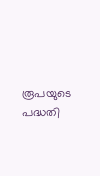രൂപയുടെ പദ്ധതി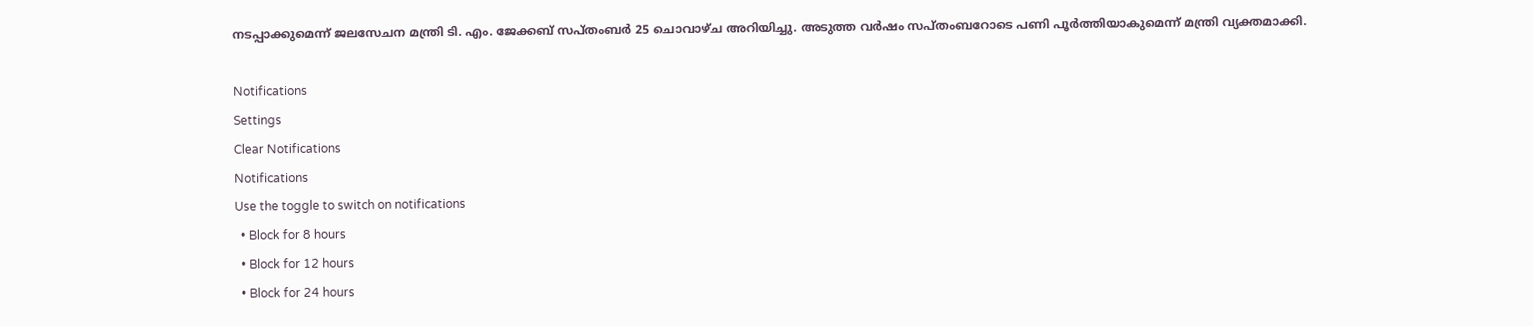നടപ്പാക്കുമെന്ന് ജലസേചന മന്ത്രി ടി. എം. ജേക്കബ് സപ്തംബര്‍ 25 ചൊവാഴ്ച അറിയിച്ചു. അടുത്ത വര്‍ഷം സപ്തംബറോടെ പണി പൂര്‍ത്തിയാകുമെന്ന് മന്ത്രി വ്യക്തമാക്കി.

Notifications
Settings
Clear Notifications
Notifications
Use the toggle to switch on notifications
  • Block for 8 hours
  • Block for 12 hours
  • Block for 24 hours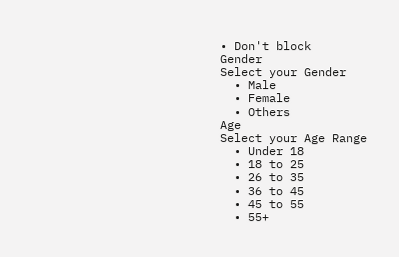• Don't block
Gender
Select your Gender
  • Male
  • Female
  • Others
Age
Select your Age Range
  • Under 18
  • 18 to 25
  • 26 to 35
  • 36 to 45
  • 45 to 55
  • 55+